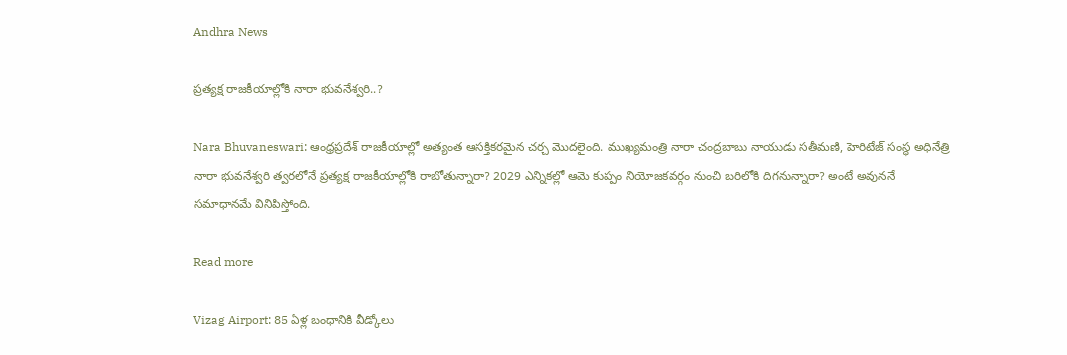Andhra News

ప్రత్యక్ష రాజకీయాల్లోకి నారా భువనేశ్వరి..?

Nara Bhuvaneswari: ఆంధ్రప్రదేశ్ రాజకీయాల్లో అత్యంత ఆసక్తికరమైన చర్చ మొదలైంది. ముఖ్యమంత్రి నారా చంద్రబాబు నాయుడు సతీమణి, హెరిటేజ్ సంస్థ అధినేత్రి నారా భువనేశ్వరి త్వరలోనే ప్రత్యక్ష రాజకీయాల్లోకి రాబోతున్నారా? 2029 ఎన్నికల్లో ఆమె కుప్పం నియోజకవర్గం నుంచి బరిలోకి దిగనున్నారా? అంటే అవుననే సమాధానమే వినిపిస్తోంది.

Read more

Vizag Airport: 85 ఏళ్ల బంధానికి వీడ్కోలు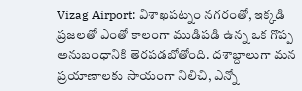Vizag Airport: విశాఖపట్నం నగరంతో, ఇక్కడి ప్రజలతో ఎంతో కాలంగా ముడిపడి ఉన్న ఒక గొప్ప అనుబంధానికి తెరపడబోతోంది. దశాబ్దాలుగా మన ప్రయాణాలకు సాయంగా నిలిచి, ఎన్నో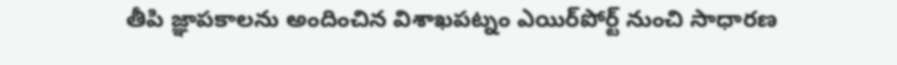తీపి జ్ఞాపకాలను అందించిన విశాఖపట్నం ఎయిర్‌పోర్ట్ నుంచి సాధారణ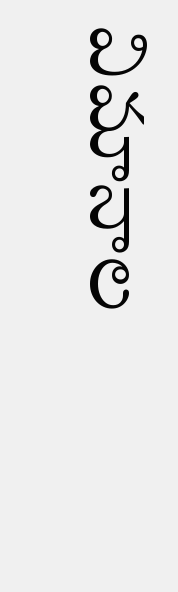విమానాల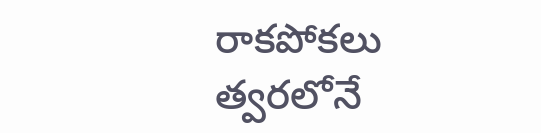రాకపోకలు త్వరలోనే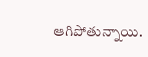ఆగిపోతున్నాయి.